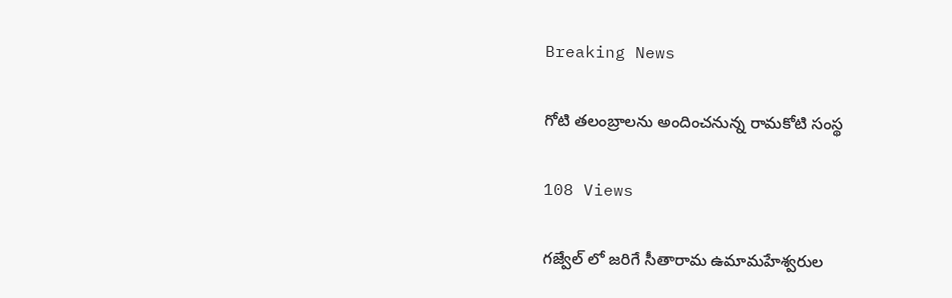Breaking News

గోటి తలంబ్రాలను అందించనున్న రామకోటి సంస్థ

108 Views

గజ్వేల్ లో జరిగే సీతారామ ఉమామహేశ్వరుల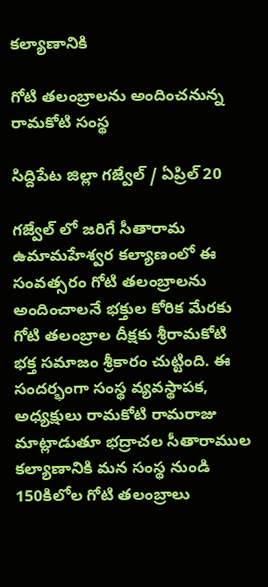కల్యాణానికి

గోటి తలంబ్రాలను అందించనున్న రామకోటి సంస్థ

సిద్దిపేట జిల్లా గజ్వేల్ / ఏప్రిల్ 20

గజ్వేల్ లో జరిగే సీతారామ ఉమామహేశ్వర కల్యాణంలో ఈ సంవత్సరం గోటి తలంబ్రాలను అందించాలనే భక్తుల కోరిక మేరకు గోటి తలంబ్రాల దీక్షకు శ్రీరామకోటి భక్త సమాజం శ్రీకారం చుట్టింది. ఈ సందర్భంగా సంస్థ వ్యవస్థాపక, అధ్యక్షులు రామకోటి రామరాజు మాట్లాడుతూ భద్రాచల సీతారాముల కల్యాణానికి మన సంస్థ నుండి 150కిలోల గోటి తలంబ్రాలు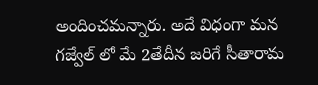అందించమన్నారు. అదే విధంగా మన గజ్వేల్ లో మే 2తేదీన జరిగే సీతారామ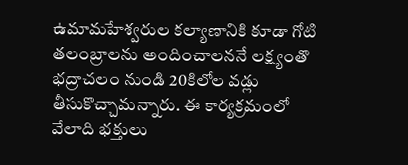ఉమామహేశ్వరుల కల్యాణానికి కూడా గోటి తలంబ్రాలను అందించాలననే లక్ష్యంతొ భద్రాచలం నుండి 20కిలోల వడ్లు తీసుకొచ్చామన్నారు. ఈ కార్యక్రమంలో వేలాది భక్తులు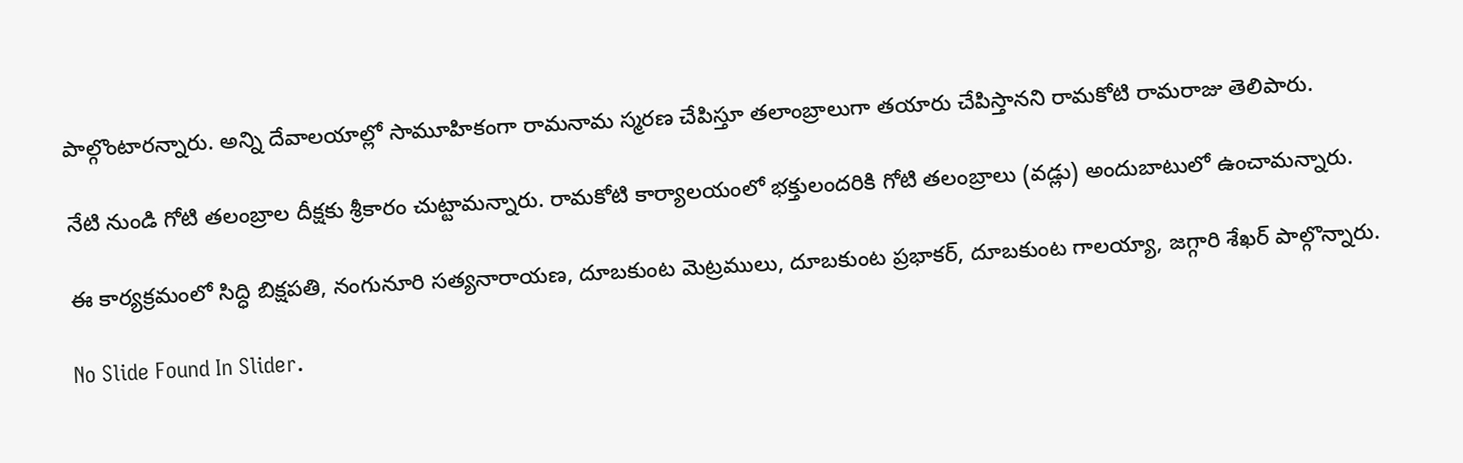పాల్గొంటారన్నారు. అన్ని దేవాలయాల్లో సామూహికంగా రామనామ స్మరణ చేపిస్తూ తలాంబ్రాలుగా తయారు చేపిస్తానని రామకోటి రామరాజు తెలిపారు.

నేటి నుండి గోటి తలంబ్రాల దీక్షకు శ్రీకారం చుట్టామన్నారు. రామకోటి కార్యాలయంలో భక్తులందరికి గోటి తలంబ్రాలు (వడ్లు) అందుబాటులో ఉంచామన్నారు.

ఈ కార్యక్రమంలో సిద్ధి బిక్షపతి, నంగునూరి సత్యనారాయణ, దూబకుంట మెట్రములు, దూబకుంట ప్రభాకర్, దూబకుంట గాలయ్యా, జగ్గారి శేఖర్ పాల్గొన్నారు.

No Slide Found In Slider.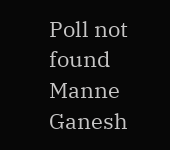Poll not found
Manne Ganesh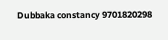Dubbaka constancy 9701820298